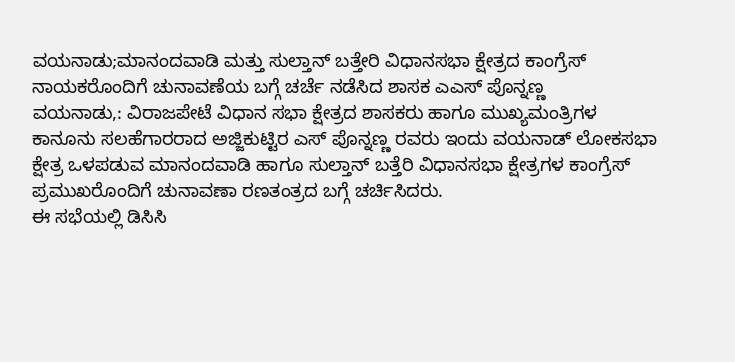ವಯನಾಡು;ಮಾನಂದವಾಡಿ ಮತ್ತು ಸುಲ್ತಾನ್ ಬತ್ತೇರಿ ವಿಧಾನಸಭಾ ಕ್ಷೇತ್ರದ ಕಾಂಗ್ರೆಸ್ ನಾಯಕರೊಂದಿಗೆ ಚುನಾವಣೆಯ ಬಗ್ಗೆ ಚರ್ಚೆ ನಡೆಸಿದ ಶಾಸಕ ಎಎಸ್ ಪೊನ್ನಣ್ಣ
ವಯನಾಡು,: ವಿರಾಜಪೇಟೆ ವಿಧಾನ ಸಭಾ ಕ್ಷೇತ್ರದ ಶಾಸಕರು ಹಾಗೂ ಮುಖ್ಯಮಂತ್ರಿಗಳ ಕಾನೂನು ಸಲಹೆಗಾರರಾದ ಅಜ್ಜಿಕುಟ್ಟಿರ ಎಸ್ ಪೊನ್ನಣ್ಣ ರವರು ಇಂದು ವಯನಾಡ್ ಲೋಕಸಭಾ ಕ್ಷೇತ್ರ ಒಳಪಡುವ ಮಾನಂದವಾಡಿ ಹಾಗೂ ಸುಲ್ತಾನ್ ಬತ್ತೆರಿ ವಿಧಾನಸಭಾ ಕ್ಷೇತ್ರಗಳ ಕಾಂಗ್ರೆಸ್ ಪ್ರಮುಖರೊಂದಿಗೆ ಚುನಾವಣಾ ರಣತಂತ್ರದ ಬಗ್ಗೆ ಚರ್ಚಿಸಿದರು.
ಈ ಸಭೆಯಲ್ಲಿ ಡಿಸಿಸಿ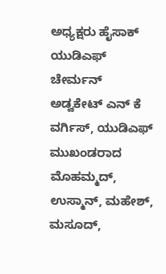ಅಧ್ಯಕ್ಷರು ಹೈಸಾಕ್ ಯುಡಿಎಫ್ ಚೇರ್ಮನ್ ಅಡ್ವಕೇಟ್ ಎನ್ ಕೆ ವರ್ಗಿಸ್, ಯುಡಿಎಫ್ ಮುಖಂಡರಾದ ಮೊಹಮ್ಮದ್, ಉಸ್ಮಾನ್, ಮಹೇಶ್, ಮಸೂದ್,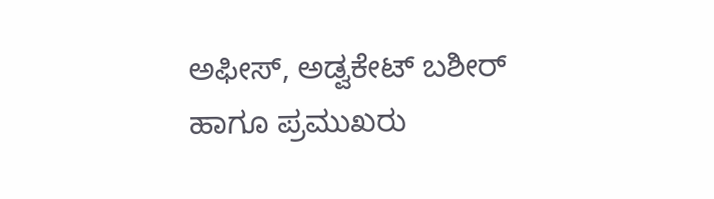ಅಫೀಸ್, ಅಡ್ವಕೇಟ್ ಬಶೀರ್ ಹಾಗೂ ಪ್ರಮುಖರು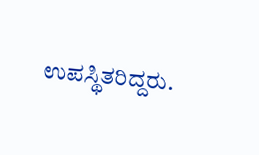ಉಪಸ್ಥಿತರಿದ್ದರು.